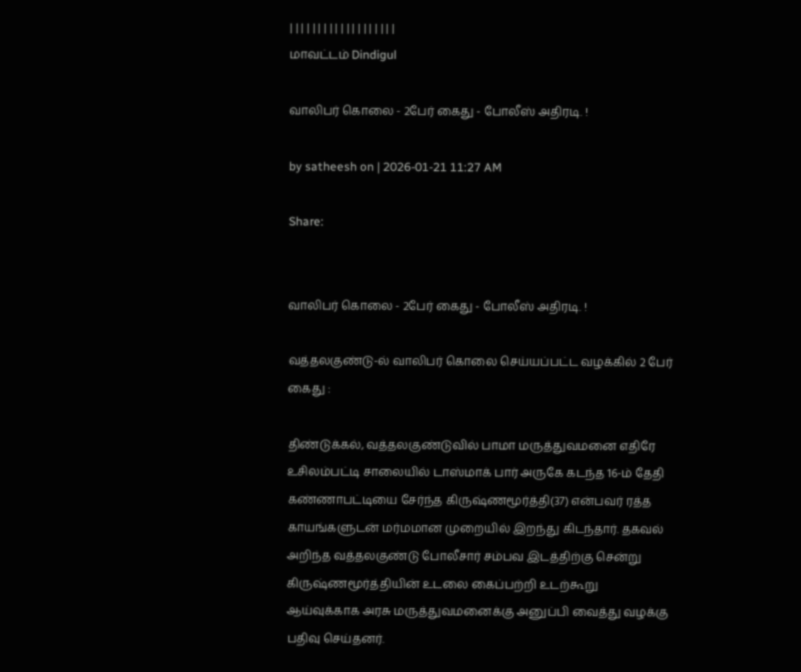| | | | | | | | | | | | | | | | | | |
மாவட்டம் Dindigul

வாலிபர் கொலை - 2பேர் கைது - போலீஸ் அதிரடி. !

by satheesh on | 2026-01-21 11:27 AM

Share:


வாலிபர் கொலை - 2பேர் கைது - போலீஸ் அதிரடி. !

வத்தலகுண்டு-ல் வாலிபர் கொலை செய்யப்பட்ட வழக்கில் 2 பேர் கைது :

திண்டுக்கல், வத்தலகுண்டுவில் பாமா மருத்துவமனை எதிரே உசிலம்பட்டி சாலையில் டாஸ்மாக் பார் அருகே கடந்த 16-ம் தேதி கண்ணாபட்டியை சேர்ந்த கிருஷ்ணமூர்த்தி(37) என்பவர் ரத்த காயங்களுடன் மர்மமான முறையில் இறந்து கிடந்தார். தகவல் அறிந்த வத்தலகுண்டு போலீசார் சம்பவ இடத்திற்கு சென்று கிருஷ்ணமூர்த்தியின் உடலை கைப்பற்றி உடற்கூறு ஆய்வுக்காக அரசு மருத்துவமனைக்கு அனுப்பி வைத்து வழக்கு பதிவு செய்தனர்.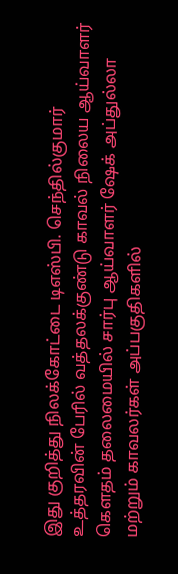இது குறித்து நிலக்கோட்டை டிஎஸ்பி. செந்தில்குமார் உத்தரவின் பேரில் வத்தலக்குண்டு காவல் நிலைய ஆய்வாளர் கௌதம் தலைமையில் சார்பு ஆய்வாளர் ஷேக் அப்துல்லா மற்றும் காவலர்கள் அப்பகுதிகளில்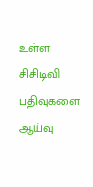உள்ள சிசிடிவி பதிவுகளை ஆய்வு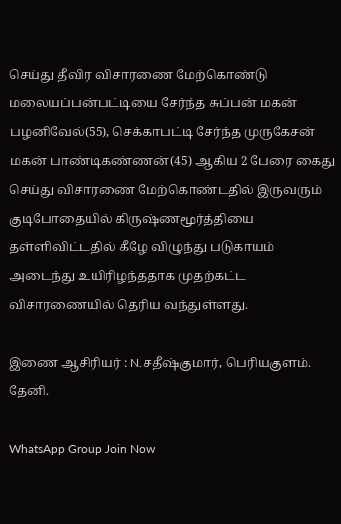செய்து தீவிர விசாரணை மேற்கொண்டு மலையப்பன்பட்டியை சேர்ந்த சுப்பன் மகன் பழனிவேல்(55), செக்காபட்டி சேர்ந்த முருகேசன் மகன் பாண்டிகண்ணன்(45) ஆகிய 2 பேரை கைது செய்து விசாரணை மேற்கொண்டதில் இருவரும் குடிபோதையில் கிருஷ்ணமூர்த்தியை தள்ளிவிட்டதில் கீழே விழுந்து படுகாயம் அடைந்து உயிரிழந்ததாக முதற்கட்ட விசாரணையில் தெரிய வந்துள்ளது.

இணை ஆசிரியர் : N.சதீஷ்குமார், பெரியகுளம். தேனி.

WhatsApp Group Join Now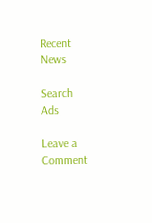Recent News

Search
Ads

Leave a Comment